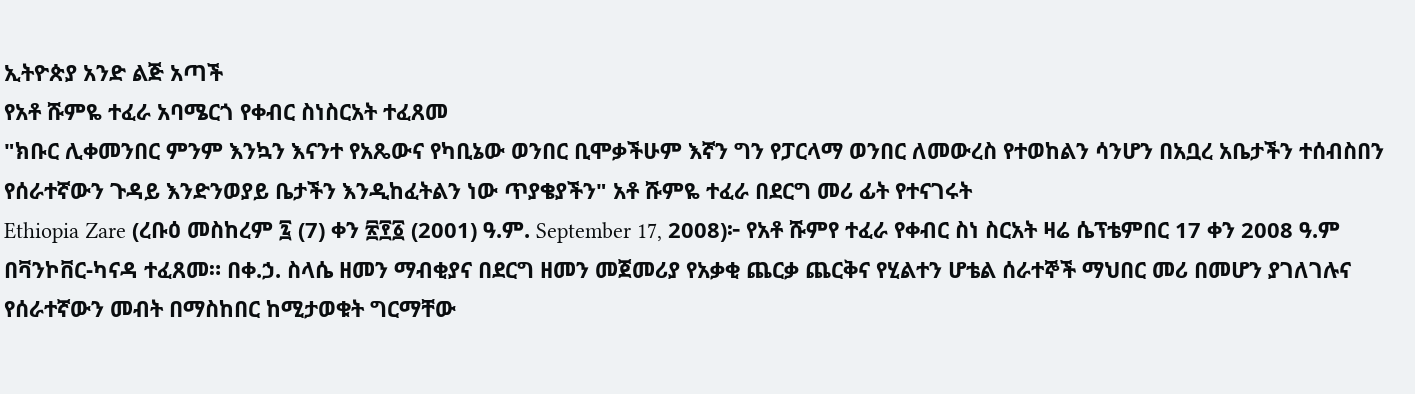ኢትዮጵያ አንድ ልጅ አጣች
የአቶ ሹምዬ ተፈራ አባሜርጎ የቀብር ስነስርአት ተፈጸመ
"ክቡር ሊቀመንበር ምንም እንኳን እናንተ የአጼውና የካቢኔው ወንበር ቢሞቃችሁም እኛን ግን የፓርላማ ወንበር ለመውረስ የተወከልን ሳንሆን በአቧረ አቤታችን ተሰብስበን የሰራተኛውን ጉዳይ እንድንወያይ ቤታችን እንዲከፈትልን ነው ጥያቄያችን" አቶ ሹምዬ ተፈራ በደርግ መሪ ፊት የተናገሩት
Ethiopia Zare (ረቡዕ መስከረም ፯ (7) ቀን ፳፻፩ (2001) ዓ.ም. September 17, 2008)፦ የአቶ ሹምየ ተፈራ የቀብር ስነ ስርአት ዛሬ ሴፕቴምበር 17 ቀን 2008 ዓ.ም በቫንኮቨር-ካናዳ ተፈጸመ። በቀ.ኃ. ስላሴ ዘመን ማብቂያና በደርግ ዘመን መጀመሪያ የአቃቂ ጨርቃ ጨርቅና የሂልተን ሆቴል ሰራተኞች ማህበር መሪ በመሆን ያገለገሉና የሰራተኛውን መብት በማስከበር ከሚታወቁት ግርማቸው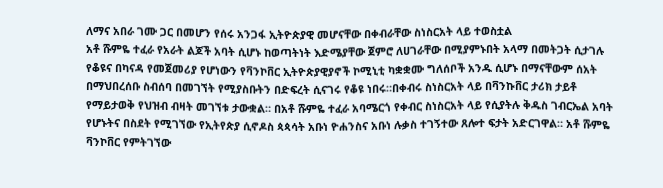ለማና አበራ ገሙ ጋር በመሆን የሰሩ አንጋፋ ኢትዮጵያዊ መሆናቸው በቀብራቸው ስነስርአት ላይ ተወስቷል
አቶ ሹምዬ ተፈራ የአራት ልጆች አባት ሲሆኑ ከወጣትነት እድሜያቸው ጀምሮ ለሀገራቸው በሚያምኑበት አላማ በመትጋት ሲታገሉ የቆዩና በካናዳ የመጀመሪያ የሆነውን የቫንኮቨር ኢትዮጵያዊያኖች ኮሚኒቲ ካቋቋሙ ግለሰቦች አንዱ ሲሆኑ በማናቸውም ሰአት በማህበረሰቡ ስብሰባ በመገኘት የሚያስቡትን በድፍረት ሲናገሩ የቆዩ ነበሩ።በቀብሩ ስነስርአት ላይ በቫንኩቨር ታሪክ ታይቶ የማይታወቅ የህዝብ ብዛት መገኘቱ ታውቋል። በአቶ ሹምዬ ተፈራ አባሜርጎ የቀብር ስነስርአት ላይ የሲያትሉ ቅዱስ ገብርኤል አባት የሆኑትና በስደት የሚገኘው የኢትየጵያ ሲኖዶስ ጳጳሳት አቡነ ዮሐንስና አቡነ ሉቃስ ተገኝተው ጸሎተ ፍታት አድርገዋል። አቶ ሹምዬ ቫንኮቨር የምትገኘው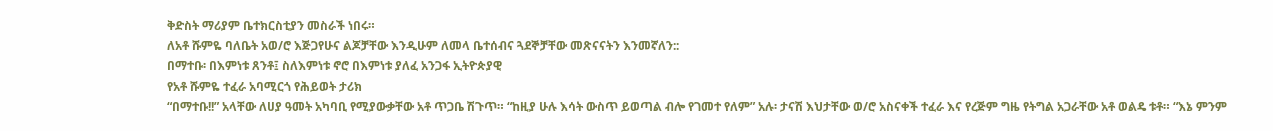ቅድስት ማሪያም ቤተክርስቲያን መስራች ነበሩ።
ለአቶ ሹምዬ ባለቤት አወ/ሮ እጅጋየሁና ልጆቻቸው እንዲሁም ለመላ ቤተሰብና ጓደኞቻቸው መጽናናትን እንመኛለን::
በማተቡ፡ በእምነቱ ጸንቶ፤ ስለእምነቱ ኖሮ በእምነቱ ያለፈ አንጋፋ ኢትዮጵያዊ
የአቶ ሹምዬ ተፈራ አባሚርጎ የሕይወት ታሪክ
“በማተቡ!!” አላቸው ለሀያ ዓመት አካባቢ የሚያውቃቸው አቶ ጥጋቤ ሽጉጥ። “ከዚያ ሁሉ እሳት ውስጥ ይወጣል ብሎ የገመተ የለም” አሉ፡ ታናሽ እህታቸው ወ/ሮ አስናቀች ተፈራ እና የረጅም ግዜ የትግል አጋራቸው አቶ ወልዴ ቱቶ። “እኔ ምንም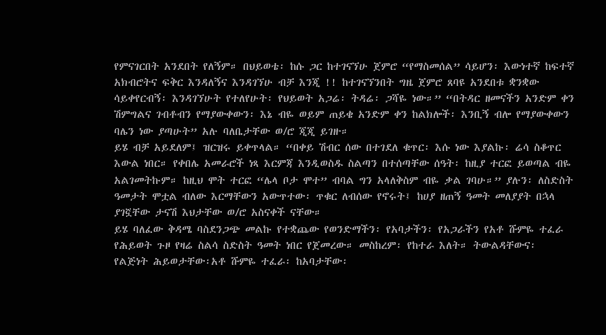የምናገርበት አንደበት የለኝም። በህይወቴ፡ ከሱ ጋር ከተገናኘሁ ጀምሮ “የማስመሰል” ሳይሆን፡ እውነተኛ ከፍተኛ አክብሮትና ፍቅር እንዳለኝና እንዳገኘሁ ብቻ እንጂ !! ከተገናኘንበት ግዜ ጀምሮ ጸባዩ አንደበቱ ቋንቋው ሳይቀየርብኝ፡ እንዳገኘሁት የተለየሁት፡ የህይወት አጋሬ፡ ትዳሬ፡ ጋሻዬ ነው።” “በትዳር ዘመናችን አንድም ቀን ሽምግልና ገብቶብን የማያውቀውን፡ እኔ ብዬ ወይም ጠይቄ አንድም ቀን ከልክሎች፡ እንቢኝ ብሎ የማያውቀውን ባሌን ነው ያጣሁት” አሉ ባለቤታቸው ወ/ሮ ጂጂ ይገዙ።
ይሄ ብቻ አይደለም፤ ዝርዝሩ ይቀጥላል። “በቀይ ሽብር ሰው በተገደለ ቁጥር፡ እሱ ነው እያልኩ፡ ሬሳ ስቆጥር እውል ነበር። የቀበሌ አመራሮች ነጻ እርምጃ እንዲወስዱ ስልጣን በተሰጣቸው ሰዓት፡ ከዚያ ተርፎ ይወጣል ብዬ አልገመትኩም። ከዚህ ሞት ተርፎ “ሌላ ቦታ ሞተ” ብባል ግን አላለቅስም ብዬ ቃል ገባሁ።” ያሉን፡ ለስድስት ዓመታት ሞቷል ብለው እርማቸውን አውጥተው፡ ጥቁር ለብሰው የኖሩት፤ ከሀያ ዘጠኝ ዓመት መለያያት በኋላ ያገኟቸው ታናሽ እህታቸው ወ/ሮ አስናቀች ናቸው።
ይሄ ባለፈው ቅዳሜ ባስደንጋጭ መልኩ የተቋጨው የወንድማችን፡ የአባታችን፡ የአጋራችን የአቶ ሹምዬ ተፈራ የሕይወት ጉዞ የዛሬ ስልሳ ስድስት ዓመት ነበር የጀመረው። መስከረም፡ የከተራ እለት። ትውልዳቸውና፡ የልጅነት ሕይወታቸው፡አቶ ሹምዬ ተፈራ፡ ከአባታቸው፡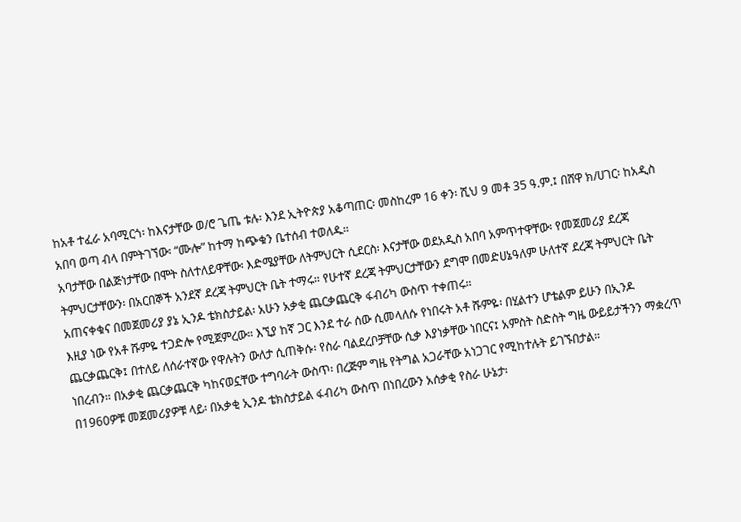ከአቶ ተፈራ አባሚርጎ፡ ከእናታቸው ወ/ሮ ጌጤ ቱሉ፡ እንደ ኢትዮጵያ አቆጣጠር፡ መስከረም 16 ቀን፡ ሺህ 9 መቶ 35 ዓ.ም.፤ በሸዋ ክ/ሀገር፡ ከአዲስ አበባ ወጣ ብላ በምትገኘው፡ “ሙሎ” ከተማ ከጭቁን ቤተሰብ ተወለዱ።
አባታቸው በልጅነታቸው በሞት ስለተለይዋቸው፡ እድሜያቸው ለትምህርት ሲደርስ፡ እናታቸው ወደአዲስ አበባ አምጥተዋቸው፡ የመጀመሪያ ደረጃ ትምህርታቸውን፡ በአርበኞች አንደኛ ደረጃ ትምህርት ቤት ተማሩ። የሁተኛ ደረጃ ትምህርታቸውን ደግሞ በመድሀኔዓለም ሁለተኛ ደረጃ ትምህርት ቤት አጠናቀቁና በመጀመሪያ ያኔ ኢንዶ ቴክስታይል፡ አሁን አቃቂ ጨርቃጨርቅ ፋብሪካ ውስጥ ተቀጠሩ።
እዚያ ነው የአቶ ሹምዬ ተጋድሎ የሚጀምረው። እኚያ ከኛ ጋር እንደ ተራ ሰው ሲመላለሱ የነበሩት አቶ ሹምዬ፡ በሂልተን ሆቴልም ይሁን በኢንዶ ጨርቃጨርቅ፤ በተለይ ለሰራተኛው የዋሉትን ውለታ ሲጠቅሱ፡ የስራ ባልደረቦቻቸው ሲቃ እያነቃቸው ነበርና፤ አምስት ስድስት ግዜ ውይይታችንን ማቋረጥ ነበረብን። በአቃቂ ጨርቃጨርቅ ካከናወኗቸው ተግባራት ውስጥ፡ በረጅም ግዜ የትግል አጋራቸው አነጋገር የሚከተሉት ይገኙበታል።
በ1960ዎቹ መጀመሪያዎቹ ላይ፡ በአቃቂ ኢንዶ ቴክስታይል ፋብሪካ ውስጥ በነበረውን አሰቃቂ የስራ ሁኔታ፡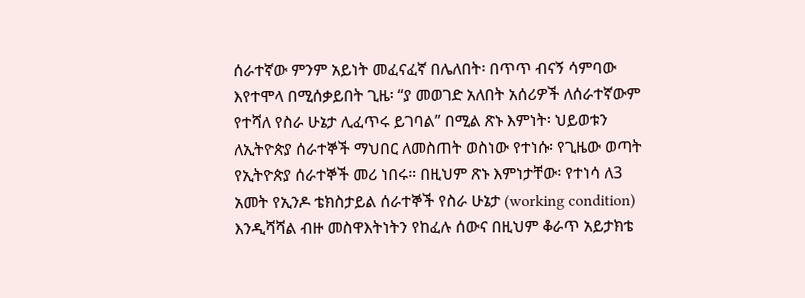ሰራተኛው ምንም አይነት መፈናፈኛ በሌለበት፡ በጥጥ ብናኝ ሳምባው እየተሞላ በሚሰቃይበት ጊዜ፡ “ያ መወገድ አለበት አሰሪዎች ለሰራተኛውም የተሻለ የስራ ሁኔታ ሊፈጥሩ ይገባል” በሚል ጽኑ እምነት፡ ህይወቱን ለኢትዮጵያ ሰራተኞች ማህበር ለመስጠት ወስነው የተነሱ፡ የጊዜው ወጣት የኢትዮጵያ ሰራተኞች መሪ ነበሩ። በዚህም ጽኑ እምነታቸው፡ የተነሳ ለ3 አመት የኢንዶ ቴክስታይል ሰራተኞች የስራ ሁኔታ (working condition) እንዲሻሻል ብዙ መስዋእትነትን የከፈሉ ሰውና በዚህም ቆራጥ አይታክቴ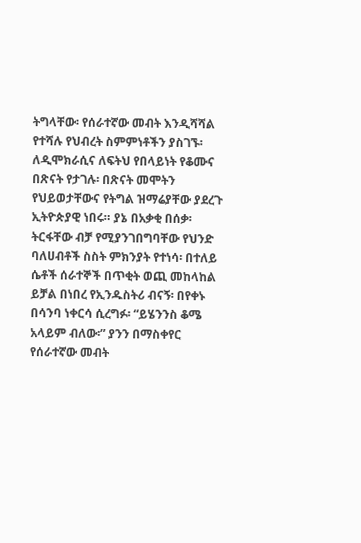ትግላቸው፡ የሰራተኛው መብት እንዲሻሻል የተሻሉ የህብረት ስምምነቶችን ያስገኙ፡ ለዲሞክራሲና ለፍትህ የበላይነት የቆሙና በጽናት የታገሉ፡ በጽናት መሞትን የህይወታቸውና የትግል ዝማሬያቸው ያደረጉ ኢትዮጵያዊ ነበሩ። ያኔ በአቃቂ በሰቃ፡ ትርፋቸው ብቻ የሚያንገበግባቸው የህንድ ባለሀብቶች ስስት ምክንያት የተነሳ፡ በተለይ ሴቶች ሰራተኞች በጥቂት ወጪ መከላከል ይቻል በነበረ የኢንዱስትሪ ብናኝ፡ በየቀኑ በሳንባ ነቀርሳ ሲረግፉ፡ “ይሄንንስ ቆሜ አላይም ብለው፡” ያንን በማስቀየር የሰራተኛው መብት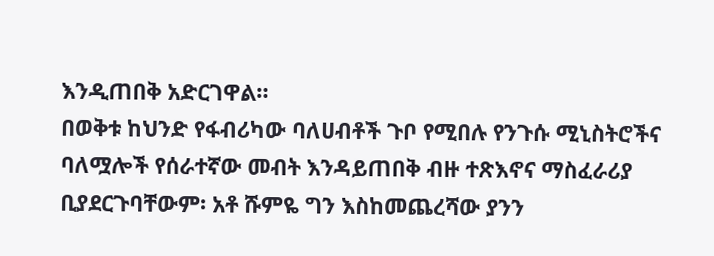እንዲጠበቅ አድርገዋል።
በወቅቱ ከህንድ የፋብሪካው ባለሀብቶች ጉቦ የሚበሉ የንጉሱ ሚኒስትሮችና ባለሟሎች የሰራተኛው መብት እንዳይጠበቅ ብዙ ተጽእኖና ማስፈራሪያ ቢያደርጉባቸውም፡ አቶ ሹምዬ ግን እስከመጨረሻው ያንን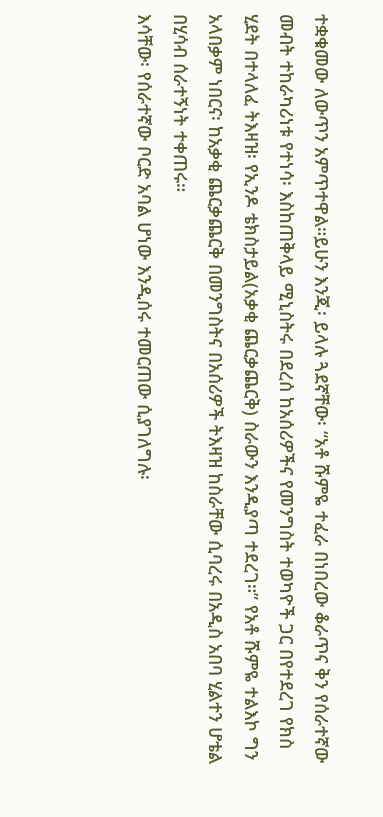ተቋቁመው ለውጥን አምጥተዋል።ይሁን እንጂ፡ ይላሉ ጓደኛቸው፡ “አቶ ሹምዬ ተፈራ በነበረው ቆራጥና ቅን የሰራተኛው መብት ተከራካሪነቱ የተነሳ፡ እስከጠቅላይ ሚኒስትሩ በደረሰ ከአሰሪዎችና የመንግስት ተወካዮች ጋር በየተደረገ የክስ ሂደት በተላለፈ ትእዛዝ፡ የኢንዶ ቴክስታይል(አቃቂ ጨርቃጨርቅ) ስራውን እንዲያጣ ተደረገ።” የአቶ ሹምዬ ተልእኮ ግን አላበቃም ነበርና፡ ከአቃቂ ጨርቃጨርቅ በመንግስትና በአሰሪዎች ትእዛዝ ከስራቸው ሲባረሩ በአዲስ አበባ ሂልተን ሆቴል በሂሳብ ሰራተኝነት ተቀጠሩ።
እሳቸው፡ የሰራተኛው ቦርድ አባል ሆነው እንዲሰሩ ተመርጠው ሲያገለግሉ፡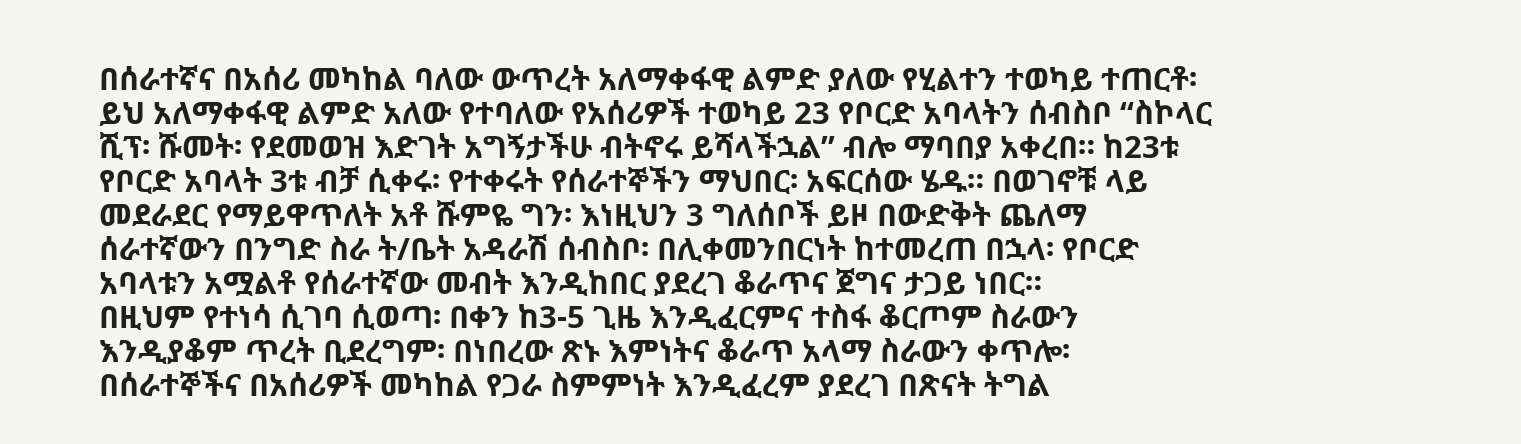በሰራተኛና በአሰሪ መካከል ባለው ውጥረት አለማቀፋዊ ልምድ ያለው የሂልተን ተወካይ ተጠርቶ፡ ይህ አለማቀፋዊ ልምድ አለው የተባለው የአሰሪዎች ተወካይ 23 የቦርድ አባላትን ሰብስቦ “ስኮላር ሺፕ፡ ሹመት፡ የደመወዝ እድገት አግኝታችሁ ብትኖሩ ይሻላችኋል” ብሎ ማባበያ አቀረበ። ከ23ቱ የቦርድ አባላት 3ቱ ብቻ ሲቀሩ፡ የተቀሩት የሰራተኞችን ማህበር፡ አፍርሰው ሄዱ። በወገኖቹ ላይ መደራደር የማይዋጥለት አቶ ሹምዬ ግን፡ እነዚህን 3 ግለሰቦች ይዞ በውድቅት ጨለማ ሰራተኛውን በንግድ ስራ ት/ቤት አዳራሽ ሰብስቦ፡ በሊቀመንበርነት ከተመረጠ በኋላ፡ የቦርድ አባላቱን አሟልቶ የሰራተኛው መብት እንዲከበር ያደረገ ቆራጥና ጀግና ታጋይ ነበር።
በዚህም የተነሳ ሲገባ ሲወጣ፡ በቀን ከ3-5 ጊዜ እንዲፈርምና ተስፋ ቆርጦም ስራውን እንዲያቆም ጥረት ቢደረግም፡ በነበረው ጽኑ እምነትና ቆራጥ አላማ ስራውን ቀጥሎ፡ በሰራተኞችና በአሰሪዎች መካከል የጋራ ስምምነት እንዲፈረም ያደረገ በጽናት ትግል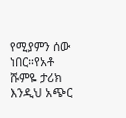የሚያምን ሰው ነበር።የአቶ ሹምዬ ታሪክ እንዲህ አጭር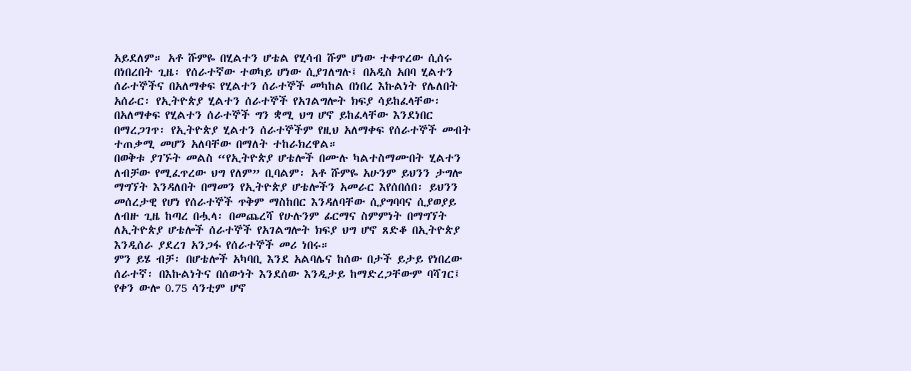አይደለም። አቶ ሹምዬ በሂልተን ሆቴል የሂሳብ ሹም ሆነው ተቀጥረው ሲሰሩ በነበረበት ጊዜ፡ የሰራተኛው ተወካይ ሆነው ሲያገለግሉ፤ በአዲስ አበባ ሂልተን ሰራተኞችና በአለማቀፍ የሂልተን ሰራተኞች መካከል በነበረ እኩልነት የሌለበት አሰራር፡ የኢትዮጵያ ሂልተን ሰራተኞች የአገልግሎት ክፍያ ሳይከፈላቸው፡ በአለማቀፍ የሂልተን ሰራተኞች ግን ቋሚ ህግ ሆኖ ይከፈላቸው እንደነበር በማረጋገጥ፡ የኢትዮጵያ ሂልተን ሰራተኞችም የዚህ አለማቀፍ የሰራተኞች መብት ተጠቃሚ መሆን አለባቸው በማለት ተከራክረዋል።
በወቅቱ ያገኙት መልስ “የኢትዮጵያ ሆቴሎች በሙሉ ካልተስማሙበት ሂልተን ለብቻው የሚፈጥረው ህግ የለም” ቢባልም፡ አቶ ሹምዬ አሁንም ይህንን ታግሎ ማግኘት እንዳለበት በማመን የኢትዮጵያ ሆቴሎችን አመራር እየሰበሰበ፡ ይህንን መሰረታዊ የሆነ የሰራተኞች ጥቅም ማስከበር እንዳለባቸው ሲያግባባና ሲያወያይ ለብዙ ጊዜ ከጣረ በሗላ፡ በመጨረሻ የሁሉንም ፊርማና ስምምነት በማግኘት ለኢትዮጵያ ሆቴሎች ሰራተኞች የአገልግሎት ክፍያ ህግ ሆኖ ጸድቆ በኢትዮጵያ እንዲሰራ ያደረገ አንጋፋ የሰራተኞች መሪ ነበሩ።
ምን ይሄ ብቻ፡ በሆቴሎች አካባቢ እንደ አልባሌና ከሰው በታች ይታይ የነበረው ሰራተኛ፡ በእኩልነትና በሰውነት እንደሰው እንዲታይ ከማድረጋቸውም ባሻገር፤ የቀን ውሎ 0.75 ሳንቲም ሆኖ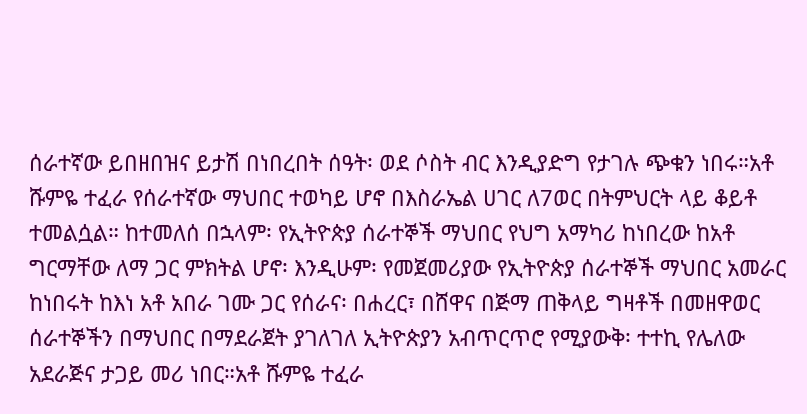ሰራተኛው ይበዘበዝና ይታሽ በነበረበት ሰዓት፡ ወደ ሶስት ብር እንዲያድግ የታገሉ ጭቁን ነበሩ።አቶ ሹምዬ ተፈራ የሰራተኛው ማህበር ተወካይ ሆኖ በእስራኤል ሀገር ለ7ወር በትምህርት ላይ ቆይቶ ተመልሷል። ከተመለሰ በኋላም፡ የኢትዮጵያ ሰራተኞች ማህበር የህግ አማካሪ ከነበረው ከአቶ ግርማቸው ለማ ጋር ምክትል ሆኖ፡ እንዲሁም፡ የመጀመሪያው የኢትዮጵያ ሰራተኞች ማህበር አመራር ከነበሩት ከእነ አቶ አበራ ገሙ ጋር የሰራና፡ በሐረር፣ በሸዋና በጅማ ጠቅላይ ግዛቶች በመዘዋወር ሰራተኞችን በማህበር በማደራጀት ያገለገለ ኢትዮጵያን አብጥርጥሮ የሚያውቅ፡ ተተኪ የሌለው አደራጅና ታጋይ መሪ ነበር።አቶ ሹምዬ ተፈራ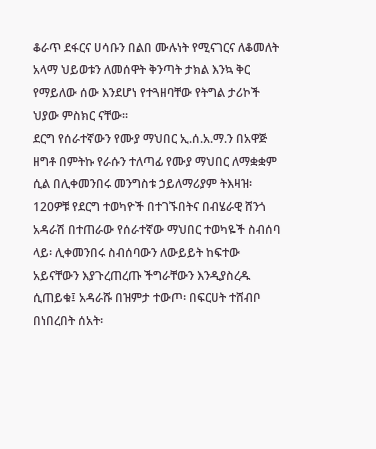ቆራጥ ደፋርና ሀሳቡን በልበ ሙሉነት የሚናገርና ለቆመለት አላማ ህይወቱን ለመሰዋት ቅንጣት ታክል እንኳ ቅር የማይለው ሰው እንደሆነ የተጓዘባቸው የትግል ታሪኮች ህያው ምስክር ናቸው።
ደርግ የሰራተኛውን የሙያ ማህበር ኢ.ሰ.አ.ማ.ን በአዋጅ ዘግቶ በምትኩ የራሱን ተለጣፊ የሙያ ማህበር ለማቋቋም ሲል በሊቀመንበሩ መንግስቱ ኃይለማሪያም ትእዛዝ፡ 120ዎቹ የደርግ ተወካዮች በተገኙበትና በብሄራዊ ሸንጎ አዳራሽ በተጠራው የሰራተኛው ማህበር ተወካዬች ስብሰባ ላይ፡ ሊቀመንበሩ ስብሰባውን ለውይይት ከፍተው አይናቸውን እያጉረጠረጡ ችግራቸውን እንዲያስረዱ ሲጠይቁ፤ አዳራሹ በዝምታ ተውጦ፡ በፍርሀት ተሸብቦ በነበረበት ሰአት፡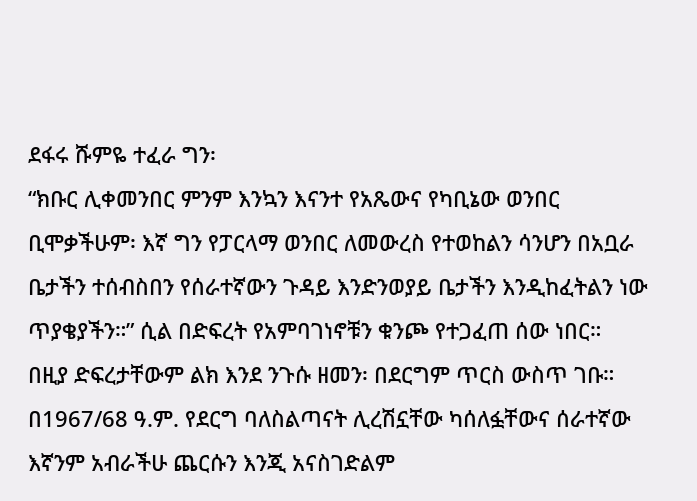ደፋሩ ሹምዬ ተፈራ ግን፡
“ክቡር ሊቀመንበር ምንም እንኳን እናንተ የአጼውና የካቢኔው ወንበር ቢሞቃችሁም፡ እኛ ግን የፓርላማ ወንበር ለመውረስ የተወከልን ሳንሆን በአቧራ ቤታችን ተሰብስበን የሰራተኛውን ጉዳይ እንድንወያይ ቤታችን እንዲከፈትልን ነው ጥያቄያችን።” ሲል በድፍረት የአምባገነኖቹን ቁንጮ የተጋፈጠ ሰው ነበር።
በዚያ ድፍረታቸውም ልክ እንደ ንጉሱ ዘመን፡ በደርግም ጥርስ ውስጥ ገቡ። በ1967/68 ዓ.ም. የደርግ ባለስልጣናት ሊረሽኗቸው ካሰለፏቸውና ሰራተኛው እኛንም አብራችሁ ጨርሱን እንጂ አናስገድልም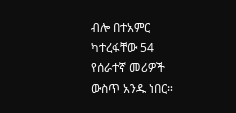ብሎ በተአምር ካተረፋቸው 54 የሰራተኛ መሪዎች ውስጥ አንዱ ነበር።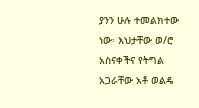ያንን ሁሉ ተመልክተው ነው፡ እህታቸው ወ/ሮ አስናቀችና የትግል አጋራቸው አቶ ወልዴ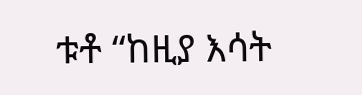ቱቶ “ከዚያ እሳት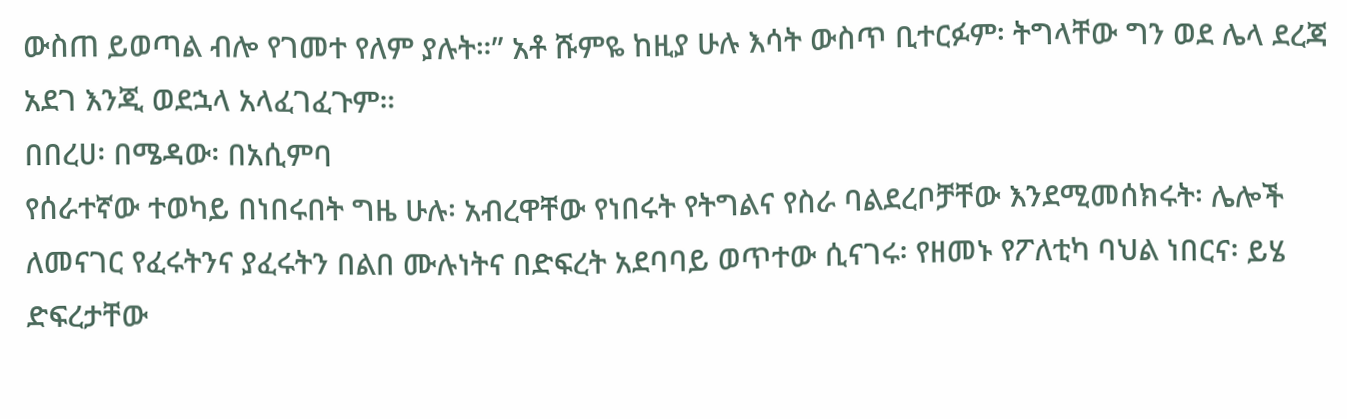ውስጠ ይወጣል ብሎ የገመተ የለም ያሉት።” አቶ ሹምዬ ከዚያ ሁሉ እሳት ውስጥ ቢተርፉም፡ ትግላቸው ግን ወደ ሌላ ደረጃ አደገ እንጂ ወደኋላ አላፈገፈጉም።
በበረሀ፡ በሜዳው፡ በአሲምባ
የሰራተኛው ተወካይ በነበሩበት ግዜ ሁሉ፡ አብረዋቸው የነበሩት የትግልና የስራ ባልደረቦቻቸው እንደሚመሰክሩት፡ ሌሎች ለመናገር የፈሩትንና ያፈሩትን በልበ ሙሉነትና በድፍረት አደባባይ ወጥተው ሲናገሩ፡ የዘመኑ የፖለቲካ ባህል ነበርና፡ ይሄ ድፍረታቸው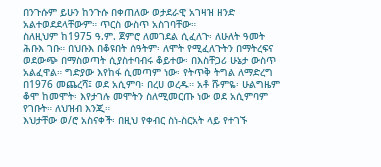በንጉሱም ይሁን ከንጉሱ በቀጠለው ወታደራዊ አገዛዝ ዘንድ አልተወደደላቸውም። ጥርስ ውስጥ አስገባቸው።
ስለዚህም ከ1975 ዓ.ም. ጀምሮ ለመገደል ሲፈለጉ፡ ለሁለት ዓመት ሕቡእ ገቡ። በህቡእ በቆዩበት ሰዓትም፡ ለሞት የሚፈለጉትን በማትረፍና ወደውጭ በማስወጣት ሲያስተባብሩ ቆይተው፡ በእስቸጋሪ ሁኔታ ውስጥ አልፈዋል። ግድያው እየከፋ ሲመጣም ነው፡ የትጥቅ ትግል ለማድረግ በ1976 መጨረሻ፤ ወደ አሲምባ፡ በረሀ ወረዱ። አቶ ሹምዬ፡ ሁልግዜም ቆሞ ከመሞት፡ እየታገሉ መሞትን ስለሚመርጡ ነው ወደ አሲምባም የገቡት። ለህዝብ እንጂ።
እህታቸው ወ/ሮ አስናቀች፡ በዚህ የቀብር ስነ-ስርአት ላይ የተገኙ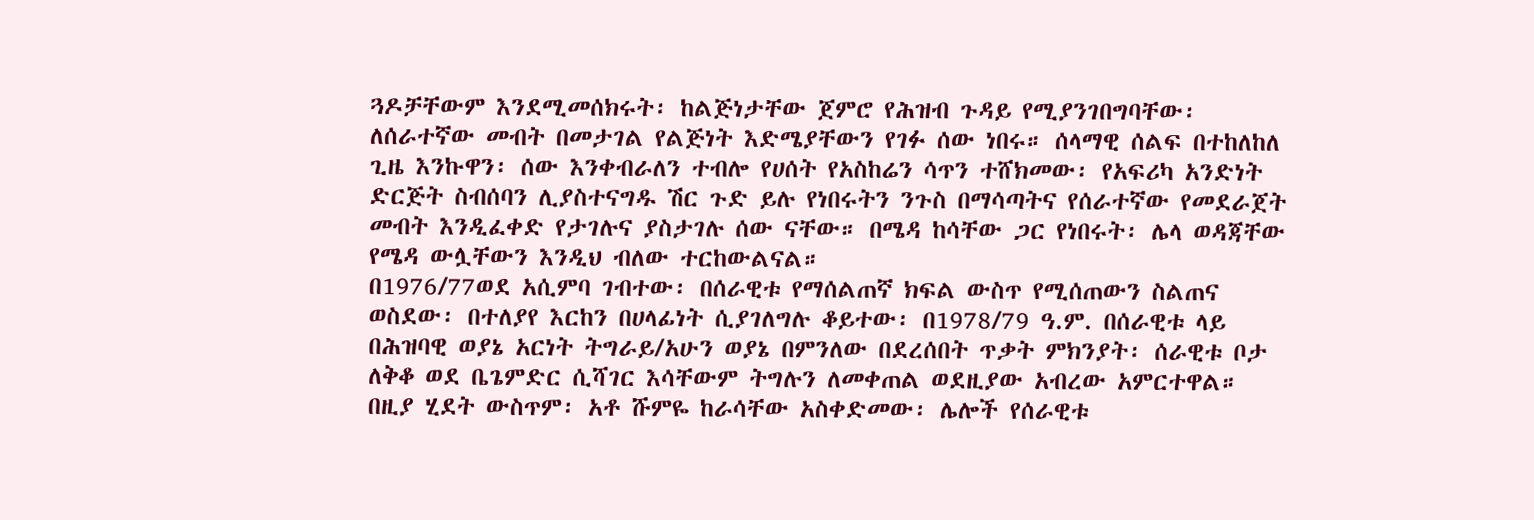ጓዶቻቸውም እንደሚመሰክሩት፡ ከልጅነታቸው ጀምሮ የሕዝብ ጉዳይ የሚያንገበግባቸው፡ ለሰራተኛው መብት በመታገል የልጅነት እድሜያቸውን የገፉ ሰው ነበሩ። ሰላማዊ ሰልፍ በተከለከለ ጊዜ እንኩዋን፡ ሰው እንቀብራለን ተብሎ የሀሰት የአስከሬን ሳጥን ተሸክመው፡ የአፍሪካ አንድነት ድርጅት ስብሰባን ሊያስተናግዱ ሽር ጉድ ይሉ የነበሩትን ንጉስ በማሳጣትና የሰራተኛው የመደራጀት መብት እንዲፈቀድ የታገሉና ያስታገሉ ሰው ናቸው። በሜዳ ከሳቸው ጋር የነበሩት፡ ሌላ ወዳጃቸው የሜዳ ውሏቸውን እንዲህ ብለው ተርከውልናል።
በ1976/77ወደ አሲምባ ገብተው፡ በሰራዊቱ የማሰልጠኛ ክፍል ውስጥ የሚሰጠውን ስልጠና ወስደው፡ በተለያየ እርከን በሀላፊነት ሲያገለግሉ ቆይተው፡ በ1978/79 ዓ.ም. በሰራዊቱ ላይ በሕዝባዊ ወያኔ አርነት ትግራይ/አሁን ወያኔ በምንለው በደረሰበት ጥቃት ምክንያት፡ ሰራዊቱ ቦታ ለቅቆ ወደ ቤጌምድር ሲሻገር እሳቸውም ትግሉን ለመቀጠል ወደዚያው አብረው አምርተዋል።
በዚያ ሂደት ውስጥም፡ አቶ ሹምዬ ከራሳቸው አስቀድመው፡ ሌሎች የሰራዊቱ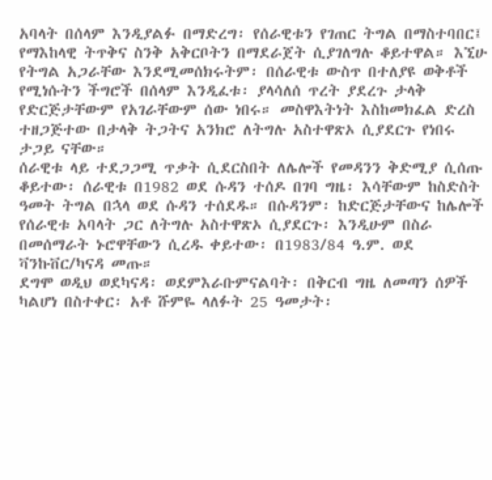አባላት በሰላም እንዲያልፉ በማድረግ፡ የሰራዊቱን የገጠር ትግል በማስተባበር፤ የማእከላዊ ትጥቅና ስንቅ አቅርቦትን በማደራጀት ሲያገለግሉ ቆይተዋል። እኚሁ የትግል አጋራቸው እንደሚመሰክሩትም፡ በሰራዊቱ ውስጥ በተለያዩ ወቅቶች የሚነሱትን ችግሮች በሰላም እንዲፈቱ፡ ያላሳለሰ ጥረት ያደረጉ ታላቅ የድርጅታቸውም የአገራቸውም ሰው ነበሩ። መስዋእትነት እስከመክፈል ድረስ ተዘጋጅተው በታላቅ ትጋትና አንክሮ ለትግሉ አስተዋጽኦ ሲያደርጉ የነበሩ ታጋይ ናቸው።
ሰራዊቱ ላይ ተደጋጋሚ ጥቃት ሲደርስበት ለሌሎች የመዳንን ቅድሚያ ሲሰጡ ቆይተው፡ ሰራዊቱ በ1982 ወደ ሱዳን ተሰዶ በገባ ግዜ፡ እሳቸውም ከስድስት ዓመት ትግል በኋላ ወደ ሱዳን ተሰደዱ። በሱዳንም፡ ከድርጅታቸውና ከሌሎች የሰራዊቱ አባላት ጋር ለትግሉ አስተዋጽኦ ሲያደርጉ፡ እንዲሁም በስራ በመሰማራት ኑሮዋቸውን ሲረዱ ቀይተው፡ በ1983/84 ዓ.ም. ወደ ቫንኩቨር/ካናዳ መጡ።
ደግሞ ወዲህ ወደካናዳ፡ ወደምእራቡምናልባት፡ በቅርብ ግዜ ለመጣን ሰዎች ካልሆነ በስተቀር፡ አቶ ሹምዬ ላለፉት 25 ዓመታት፡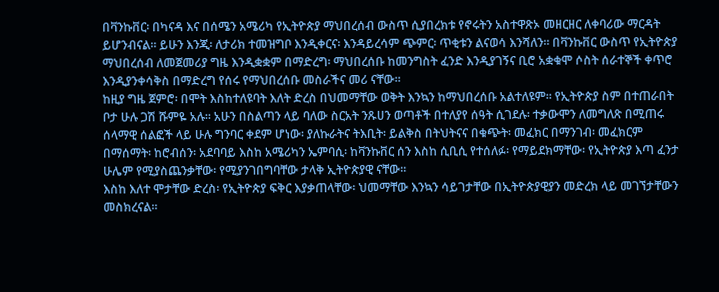በቫንኩቨር፡ በካናዳ እና በሰሜን አሜሪካ የኢትዮጵያ ማህበረሰብ ውስጥ ሲያበረክቱ የኖሩትን አስተዋጽኦ መዘርዘር ለቀባሪው ማርዳት ይሆንብናል። ይሁን እንጂ፡ ለታሪክ ተመዝግቦ እንዲቀርና፡ እንዳይረሳም ጭምር፡ ጥቂቱን ልናወሳ እንሻለን። በቫንኩቨር ውስጥ የኢትዮጵያ ማህበረሰብ ለመጀመሪያ ግዜ እንዲቋቋም በማድረግ፡ ማህበረሰቡ ከመንግስት ፈንድ እንዲያገኝና ቢሮ አቋቁሞ ሶስት ሰራተኞች ቀጥሮ እንዲያንቀሳቅስ በማድረግ የሰሩ የማህበረሰቡ መስራችና መሪ ናቸው።
ከዚያ ግዜ ጀምሮ፡ በሞት እስከተለዩባት እለት ድረስ በህመማቸው ወቅት እንኳን ከማህበረሰቡ አልተለዩም። የኢትዮጵያ ስም በተጠራበት ቦታ ሁሉ ጋሽ ሹምዬ አሉ። አሁን በስልጣን ላይ ባለው ስርአት ንጹሀን ወጣቶች በተለያየ ሰዓት ሲገደሉ፡ ተቃውሞን ለመግለጽ በሚጠሩ ሰላማዊ ሰልፎች ላይ ሁሉ ግንባር ቀደም ሆነው፡ ያለኩራትና ትእቢት፡ ይልቅስ በትህትናና በቁጭት፡ መፈክር በማንገብ፡ መፈክርም በማሰማት፡ ከሮብሰን፡ አደባባይ እስከ አሜሪካን ኤምባሲ፡ ከቫንኩቨር ሰን እስከ ሲቢሲ የተሰለፉ፡ የማይደክማቸው፡ የኢትዮጵያ እጣ ፈንታ ሁሌም የሚያስጨንቃቸው፡ የሚያንገበግባቸው ታላቅ ኢትዮጵያዊ ናቸው።
እስከ እለተ ሞታቸው ድረስ፡ የኢትዮጵያ ፍቅር እያቃጠላቸው፡ ህመማቸው እንኳን ሳይገታቸው በኢትዮጵያዊያን መድረክ ላይ መገኘታቸውን መስክረናል።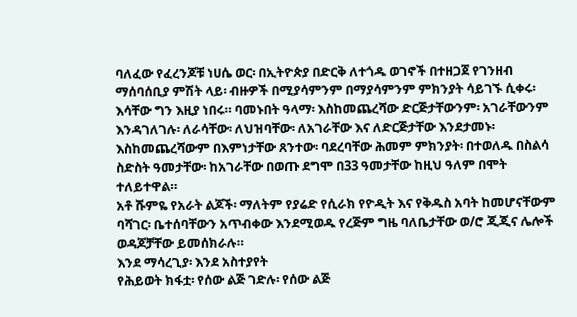ባለፈው የፈረንጆቹ ነሀሴ ወር፡ በኢትዮጵያ በድርቅ ለተጎዱ ወገኖች በተዘጋጀ የገንዘብ ማሰባሰቢያ ምሽት ላይ፡ ብዙዎች በሚያሳምንም በማያሳምንም ምክንያት ሳይገኙ ሲቀሩ፡ እሳቸው ግን እዚያ ነበሩ። ባመኑበት ዓላማ፡ እስከመጨረሻው ድርጅታቸውንም፡ አገራቸውንም እንዳገለገሉ፡ ለራሳቸው፡ ለህዝባቸው፡ ለአገራቸው እና ለድርጅታቸው እንደታመኑ፡ እስከመጨረሻውም በእምነታቸው ጸንተው፡ ባደረባቸው ሕመም ምክንያት፡ በተወለዱ በስልሳ ስድስት ዓመታቸው፡ ከአገራቸው በወጡ ደግሞ በ33 ዓመታቸው ከዚህ ዓለም በሞት ተለይተዋል።
አቶ ሹምዬ የአራት ልጆች፡ ማለትም የያሬድ የሲራክ የዮዲት እና የቅዱስ አባት ከመሆናቸውም ባሻገር፡ ቤተሰባቸውን አጥብቀው እንደሚወዱ የረጅም ግዜ ባለቤታቸው ወ/ሮ ጂጂና ሌሎች ወዳጆቻቸው ይመሰክራሉ።
እንደ ማሳረጊያ፡ እንደ አስተያየት
የሕይወት ክፋቷ፡ የሰው ልጅ ገድሉ፡ የሰው ልጅ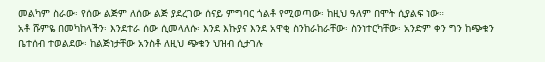መልካም ስራው፡ የሰው ልጅም ለሰው ልጅ ያደረገው ሰናይ ምግባር ጎልቶ የሚወጣው፡ ከዚህ ዓለም በሞት ሲያልፍ ነው።
አቶ ሹምዬ በመካከላችን፡ እንደተራ ሰው ሲመላለሱ፡ እንደ እኩያና እንደ አዋቂ ስንከራከራቸው፡ ስንነተርካቸው፡ አንድም ቀን ግን ከጭቁን ቤተሰብ ተወልደው፡ ከልጅነታቸው አንስቶ ለዚህ ጭቁን ህዝብ ሲታገሉ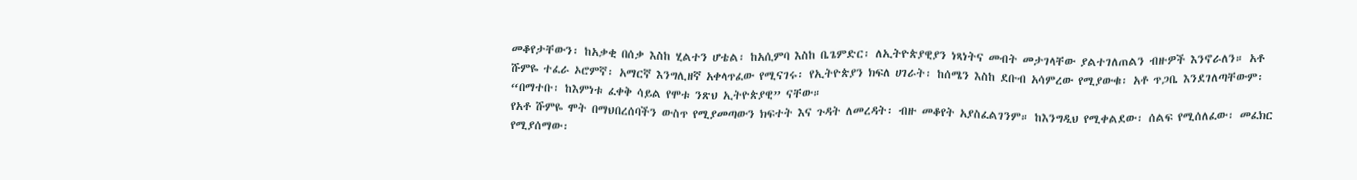መቆየታቸውን፡ ከአቃቂ በሰቃ እስከ ሂልተን ሆቴል፡ ከአሲምባ እስከ ቤጌምድር፡ ለኢትዮጵያዊያን ነጻነትና መብት መታገላቸው ያልተገለጠልን ብዙዎች እንኖራለን። አቶ ሹምዬ ተፈራ ኦሮምኛ፡ አማርኛ እንግሊዘኛ አቀላጥፈው የሚናገሩ፡ የኢትዮጵያን ክፍለ ሀገራት፡ ከሰሜን እስከ ደቡብ አሳምረው የሚያውቁ፡ አቶ ጥጋቤ እንደገለጣቸውም፡ “በማተቡ፡ ከእምነቱ ፈቀቅ ሳይል የሞቱ ንጽህ ኢትዮጵያዊ” ናቸው።
የአቶ ሹምዬ ሞት በማህበረሰባችን ውስጥ የሚያመጣውን ክፍተት እና ጉዳት ለመረዳት፡ ብዙ መቆየት አያስፈልገንም። ከእንግዲህ የሚቀልደው፡ ሰልፍ የሚሰለፈው፡ መፈክር የሚያሰማው፡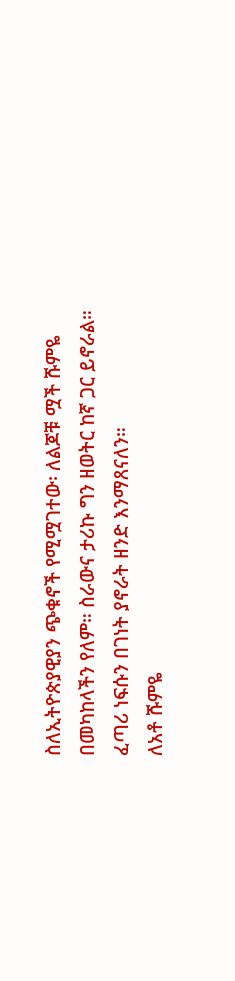ስለኢትዮጵያዊያን ጭቁኖች የሚሟገተው፡ ለልጆቹ ሟች ሹምዬ በመካከላችን የለም። ስራውና ታሪኩ ግን ዘወትር ከኛ ጋር ይኖራል። ፈጣሪ ነፍሱን በገነት ያኖራት ዘንድ እንማጸናለን።
ለአቶ ሹምዬ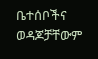ቤተሰቦችና ወዳጆቻቸውም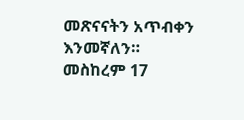መጽናናትን አጥብቀን እንመኛለን።
መስከረም 17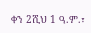ቀን 2ሺህ 1 ዓ.ም.፣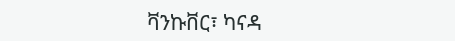ቫንኩቨር፣ ካናዳ